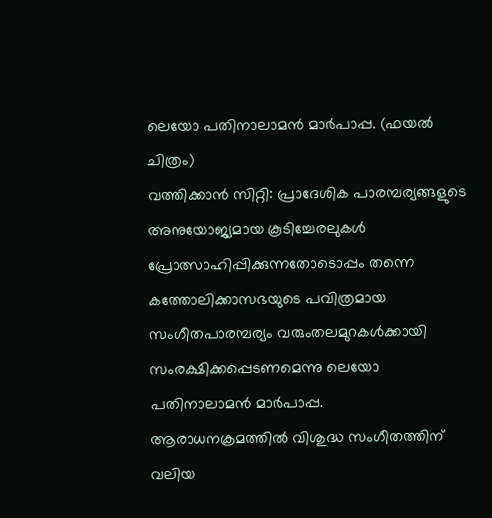ലെയോ പതിനാലാമൻ മാർപാപ്പ. (ഫയൽ ചിത്രം)
വത്തിക്കാൻ സിറ്റി: പ്രാദേശിക പാരമ്പര്യങ്ങളുടെ അനുയോജ്യമായ കൂടിച്ചേരലുകൾ പ്രോത്സാഹിപ്പിക്കുന്നതോടൊപ്പം തന്നെ കത്തോലിക്കാസഭയുടെ പവിത്രമായ സംഗീതപാരമ്പര്യം വരുംതലമുറകൾക്കായി സംരക്ഷിക്കപ്പെടണമെന്നു ലെയോ പതിനാലാമൻ മാർപാപ്പ.
ആരാധനക്രമത്തിൽ വിശുദ്ധ സംഗീതത്തിന് വലിയ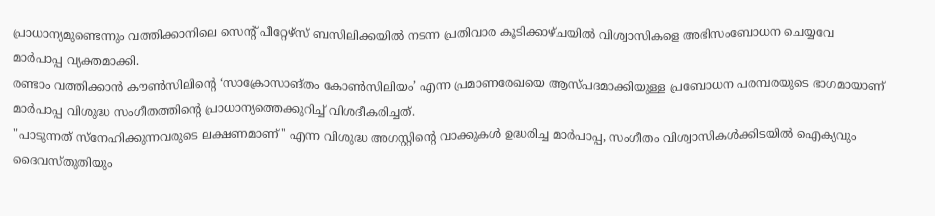പ്രാധാന്യമുണ്ടെന്നും വത്തിക്കാനിലെ സെന്റ് പീറ്റേഴ്സ് ബസിലിക്കയിൽ നടന്ന പ്രതിവാര കൂടിക്കാഴ്ചയിൽ വിശ്വാസികളെ അഭിസംബോധന ചെയ്യവേ മാർപാപ്പ വ്യക്തമാക്കി.
രണ്ടാം വത്തിക്കാൻ കൗൺസിലിന്റെ ‘സാക്രോസാങ്തം കോൺസിലിയം’ എന്ന പ്രമാണരേഖയെ ആസ്പദമാക്കിയുള്ള പ്രബോധന പരമ്പരയുടെ ഭാഗമായാണ് മാർപാപ്പ വിശുദ്ധ സംഗീതത്തിന്റെ പ്രാധാന്യത്തെക്കുറിച്ച് വിശദീകരിച്ചത്.
"പാടുന്നത് സ്നേഹിക്കുന്നവരുടെ ലക്ഷണമാണ്'' എന്ന വിശുദ്ധ അഗസ്റ്റിന്റെ വാക്കുകൾ ഉദ്ധരിച്ച മാർപാപ്പ, സംഗീതം വിശ്വാസികൾക്കിടയിൽ ഐക്യവും ദൈവസ്തുതിയും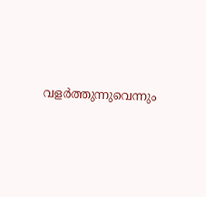വളർത്തുന്നുവെന്നും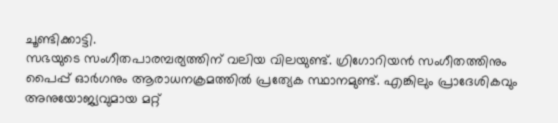ചൂണ്ടിക്കാട്ടി.
സഭയുടെ സംഗീതപാരമ്പര്യത്തിന് വലിയ വിലയുണ്ട്. ഗ്രിഗോറിയൻ സംഗീതത്തിനും പൈപ്പ് ഓർഗനും ആരാധനക്രമത്തിൽ പ്രത്യേക സ്ഥാനമുണ്ട്. എങ്കിലും പ്രാദേശികവും അനുയോജ്യവുമായ മറ്റ്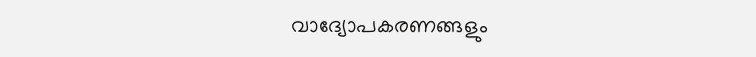വാദ്യോപകരണങ്ങളും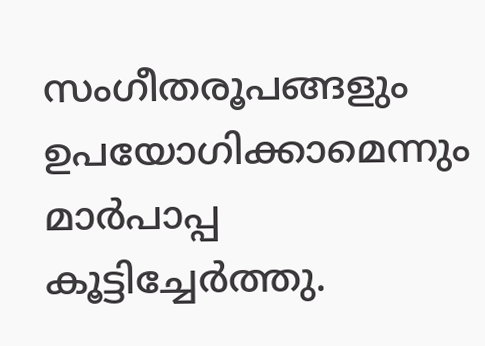സംഗീതരൂപങ്ങളും ഉപയോഗിക്കാമെന്നും മാർപാപ്പ കൂട്ടിച്ചേർത്തു.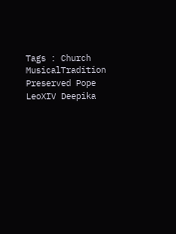Tags : Church MusicalTradition Preserved Pope LeoXIV Deepika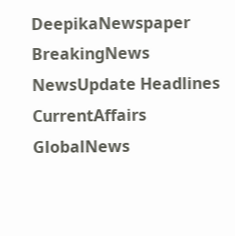DeepikaNewspaper BreakingNews NewsUpdate Headlines CurrentAffairs GlobalNews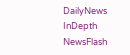DailyNews InDepth NewsFlash